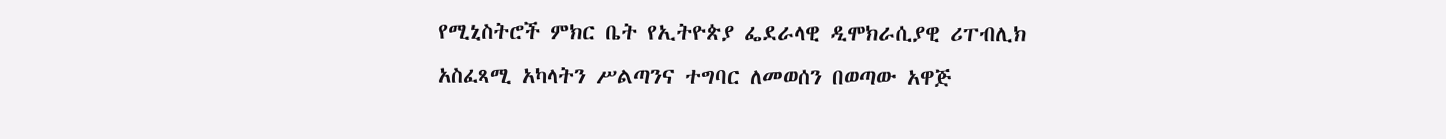የሚኒስትሮች ምክር ቤት የኢትዮጵያ ፌደራላዊ ዲሞክራሲያዊ ሪፐብሊክ አስፈጻሚ አካላትን ሥልጣንና ተግባር ለመወሰን በወጣው አዋጅ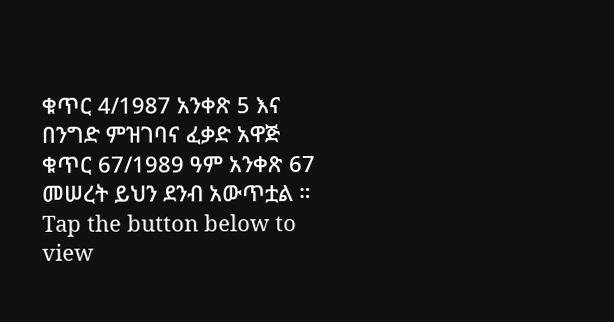ቁጥር 4/1987 አንቀጽ 5 እና በንግድ ምዝገባና ፈቃድ አዋጅ ቁጥር 67/1989 ዓም አንቀጽ 67 መሠረት ይህን ደንብ አውጥቷል ።
Tap the button below to view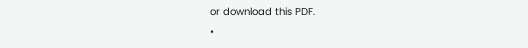or download this PDF.
•